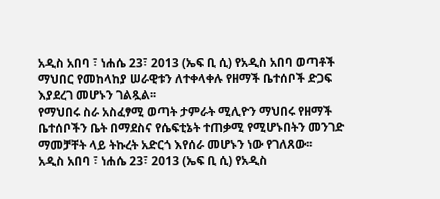አዲስ አበባ ፣ ነሐሴ 23፣ 2013 (ኤፍ ቢ ሲ) የአዲስ አበባ ወጣቶች ማህበር የመከላከያ ሠራዊቱን ለተቀላቀሉ የዘማች ቤተሰቦች ድጋፍ እያደረገ መሆኑን ገልጿል፡፡
የማህበሩ ስራ አስፈፃሚ ወጣት ታምራት ሚሊዮን ማህበሩ የዘማች ቤተሰቦችን ቤት በማደስና የሴፍቲኔት ተጠቃሚ የሚሆኑበትን መንገድ ማመቻቸት ላይ ትኩረት አድርጎ እየሰራ መሆኑን ነው የገለጸው፡፡
አዲስ አበባ ፣ ነሐሴ 23፣ 2013 (ኤፍ ቢ ሲ) የአዲስ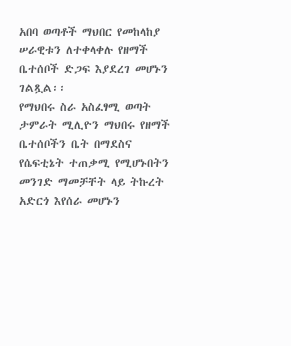አበባ ወጣቶች ማህበር የመከላከያ ሠራዊቱን ለተቀላቀሉ የዘማች ቤተሰቦች ድጋፍ እያደረገ መሆኑን ገልጿል፡፡
የማህበሩ ስራ አስፈፃሚ ወጣት ታምራት ሚሊዮን ማህበሩ የዘማች ቤተሰቦችን ቤት በማደስና የሴፍቲኔት ተጠቃሚ የሚሆኑበትን መንገድ ማመቻቸት ላይ ትኩረት አድርጎ እየሰራ መሆኑን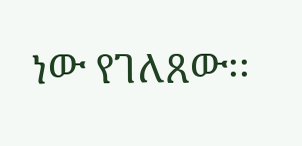ነው የገለጸው፡፡